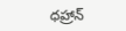ధహ్రాన్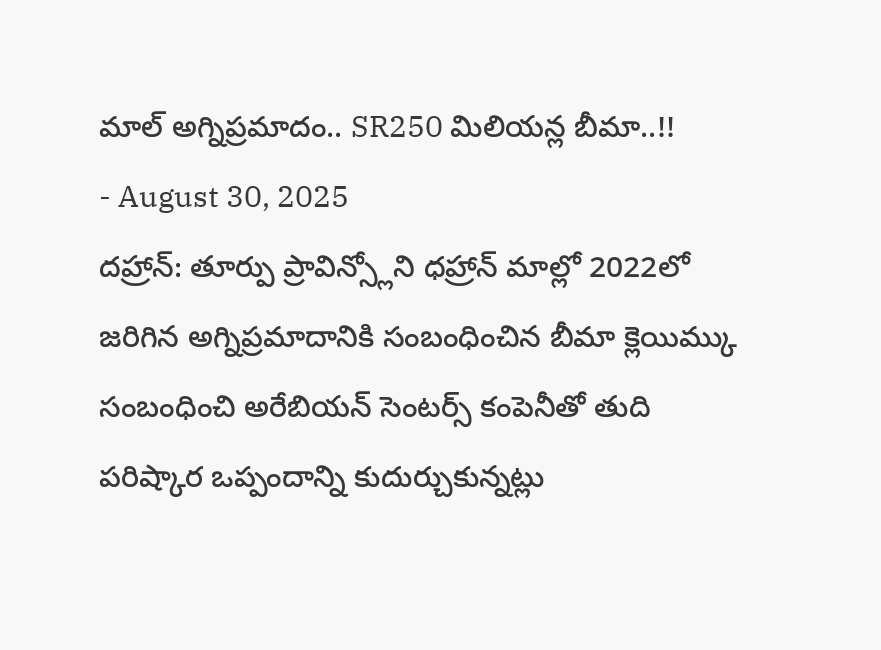మాల్ అగ్నిప్రమాదం.. SR250 మిలియన్ల బీమా..!!
- August 30, 2025
దహ్రాన్: తూర్పు ప్రావిన్స్లోని ధహ్రాన్ మాల్లో 2022లో జరిగిన అగ్నిప్రమాదానికి సంబంధించిన బీమా క్లెయిమ్కు సంబంధించి అరేబియన్ సెంటర్స్ కంపెనీతో తుది పరిష్కార ఒప్పందాన్ని కుదుర్చుకున్నట్లు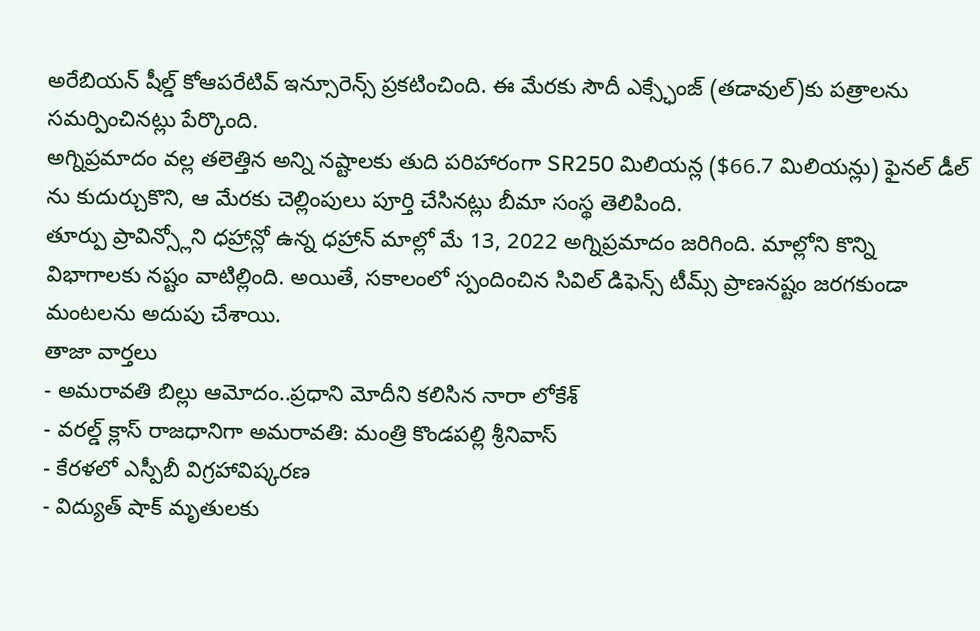అరేబియన్ షీల్డ్ కోఆపరేటివ్ ఇన్సూరెన్స్ ప్రకటించింది. ఈ మేరకు సౌదీ ఎక్స్ఛేంజ్ (తడావుల్)కు పత్రాలను సమర్పించినట్లు పేర్కొంది.
అగ్నిప్రమాదం వల్ల తలెత్తిన అన్ని నష్టాలకు తుది పరిహారంగా SR250 మిలియన్ల ($66.7 మిలియన్లు) ఫైనల్ డీల్ ను కుదుర్చుకొని, ఆ మేరకు చెల్లింపులు పూర్తి చేసినట్లు బీమా సంస్థ తెలిపింది.
తూర్పు ప్రావిన్స్లోని ధహ్రాన్లో ఉన్న ధహ్రాన్ మాల్లో మే 13, 2022 అగ్నిప్రమాదం జరిగింది. మాల్లోని కొన్ని విభాగాలకు నష్టం వాటిల్లింది. అయితే, సకాలంలో స్పందించిన సివిల్ డిఫెన్స్ టీమ్స్ ప్రాణనష్టం జరగకుండా మంటలను అదుపు చేశాయి.
తాజా వార్తలు
- అమరావతి బిల్లు ఆమోదం..ప్రధాని మోదీని కలిసిన నారా లోకేశ్
- వరల్డ్ క్లాస్ రాజధానిగా అమరావతి: మంత్రి కొండపల్లి శ్రీనివాస్
- కేరళలో ఎస్పీబీ విగ్రహావిష్కరణ
- విద్యుత్ షాక్ మృతులకు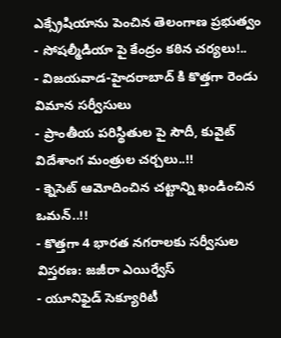ఎక్స్రేషియాను పెంచిన తెలంగాణ ప్రభుత్వం
- సోషల్మీడియా పై కేంద్రం కఠిన చర్యలు!..
- విజయవాడ-హైదరాబాద్ కి కొత్తగా రెండు విమాన సర్వీసులు
- ప్రాంతీయ పరిస్థితుల పై సౌదీ, కువైట్ విదేశాంగ మంత్రుల చర్చలు..!!
- క్నెసెట్ ఆమోదించిన చట్టాన్ని ఖండించిన ఒమన్..!!
- కొత్తగా 4 భారత నగరాలకు సర్వీసుల విస్తరణ: జజీరా ఎయిర్వేస్
- యూనిఫైడ్ సెక్యూరిటీ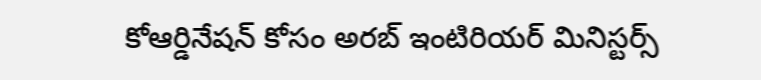కోఆర్డినేషన్ కోసం అరబ్ ఇంటిరియర్ మినిస్టర్స్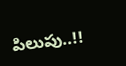పిలుపు..!!